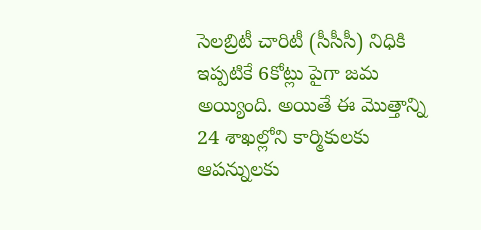సెలబ్రిటీ చారిటీ (సీసీసీ) నిధికి ఇప్పటికే 6కోట్లు పైగా జమ అయ్యింది. అయితే ఈ మొత్తాన్ని 24 శాఖల్లోని కార్మికులకు ఆపన్నులకు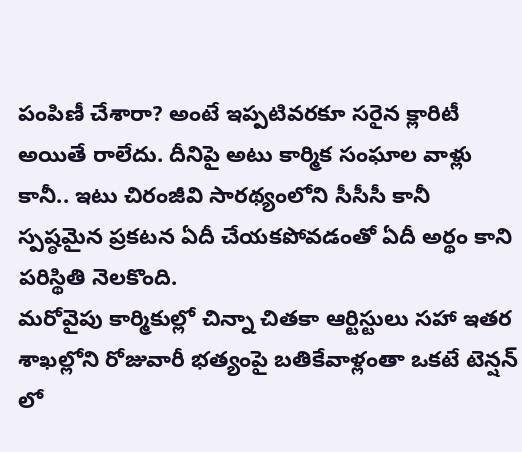పంపిణీ చేశారా? అంటే ఇప్పటివరకూ సరైన క్లారిటీ అయితే రాలేదు. దీనిపై అటు కార్మిక సంఘాల వాళ్లు కానీ.. ఇటు చిరంజీవి సారథ్యంలోని సీసీసీ కానీ స్పష్ఠమైన ప్రకటన ఏదీ చేయకపోవడంతో ఏదీ అర్థం కాని పరిస్థితి నెలకొంది.
మరోవైపు కార్మికుల్లో చిన్నా చితకా ఆర్టిస్టులు సహా ఇతర శాఖల్లోని రోజువారీ భత్యంపై బతికేవాళ్లంతా ఒకటే టెన్షన్ లో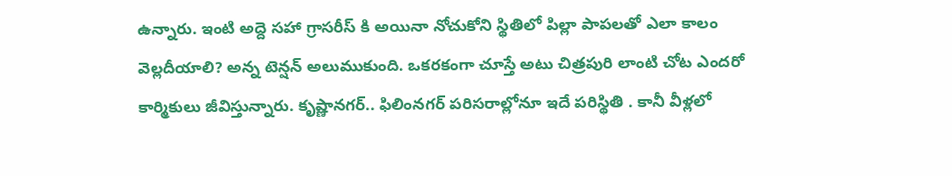ఉన్నారు. ఇంటి అద్దె సహా గ్రాసరీస్ కి అయినా నోచుకోని స్థితిలో పిల్లా పాపలతో ఎలా కాలం వెల్లదీయాలి? అన్న టెన్షన్ అలుముకుంది. ఒకరకంగా చూస్తే అటు చిత్రపురి లాంటి చోట ఎందరో కార్మికులు జీవిస్తున్నారు. కృష్ణానగర్.. ఫిలింనగర్ పరిసరాల్లోనూ ఇదే పరిస్థితి . కానీ వీళ్లలో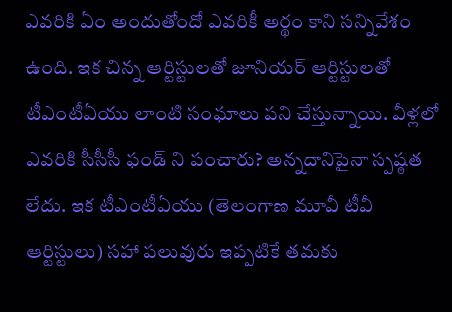ఎవరికి ఏం అందుతోందో ఎవరికీ అర్థం కాని సన్నివేశం ఉంది. ఇక చిన్న ఆర్టిస్టులతో జూనియర్ ఆర్టిస్టులతో టీఎంటీఏయు లాంటి సంఘాలు పని చేస్తున్నాయి. వీళ్లలో ఎవరికి సీసీసీ ఫండ్ ని పంచారు? అన్నదానిపైనా స్పష్ఠత లేదు. ఇక టీఎంటీఏయు (తెలంగాణ మూవీ టీవీ ఆర్టిస్టులు) సహా పలువురు ఇప్పటికే తమకు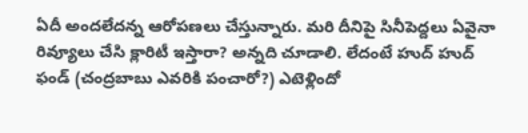ఏదీ అందలేదన్న ఆరోపణలు చేస్తున్నారు. మరి దీనిపై సినీపెద్దలు ఏవైనా రివ్యూలు చేసి క్లారిటీ ఇస్తారా? అన్నది చూడాలి. లేదంటే హుద్ హుద్ ఫండ్ (చంద్రబాబు ఎవరికి పంచారో?) ఎటెళ్లిందో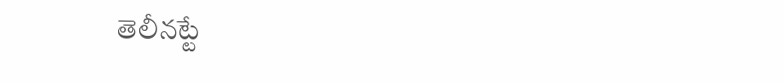తెలీనట్టే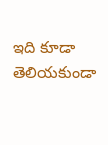ఇది కూడా తెలియకుండా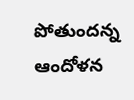పోతుందన్న ఆందోళన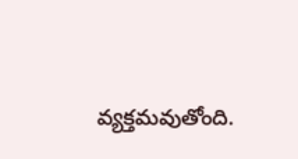వ్యక్తమవుతోంది.